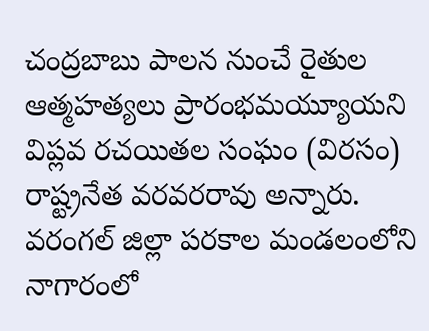చంద్రబాబు పాలన నుంచే రైతుల ఆత్మహత్యలు ప్రారంభమయ్యూయని విప్లవ రచయితల సంఘం (విరసం) రాష్ట్రనేత వరవరరావు అన్నారు. వరంగల్ జిల్లా పరకాల మండలంలోని నాగారంలో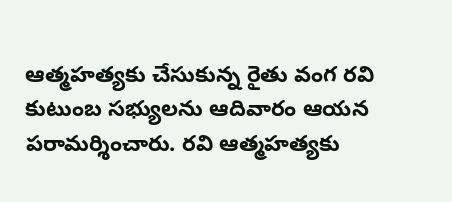ఆత్మహత్యకు చేసుకున్న రైతు వంగ రవి కుటుంబ సభ్యులను ఆదివారం ఆయన పరామర్శించారు. రవి ఆత్మహత్యకు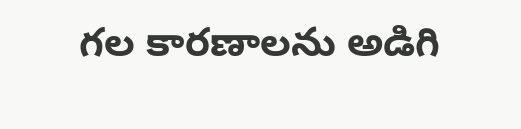గల కారణాలను అడిగి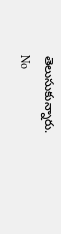తెలుసుకున్నారు.
No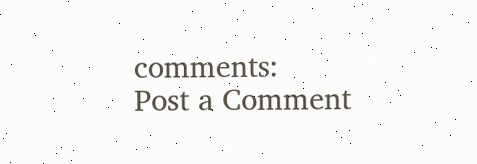comments:
Post a Comment